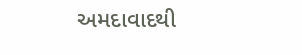અમદાવાદથી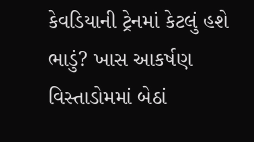કેવડિયાની ટ્રેનમાં કેટલું હશે ભાડું? ખાસ આકર્ષણ વિસ્તાડોમમાં બેઠાં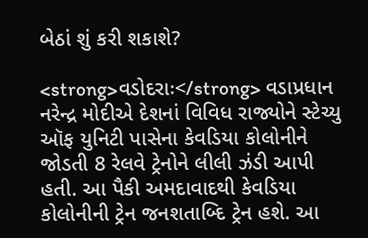બેઠાં શું કરી શકાશે?

<strong>વડોદરાઃ</strong> વડાપ્રધાન નરેન્દ્ર મોદીએ દેશનાં વિવિધ રાજ્યોને સ્ટેચ્યુ ઑફ યુનિટી પાસેના કેવડિયા કોલોનીને જોડતી 8 રેલવે ટ્રેનોને લીલી ઝંડી આપી હતી. આ પૈકી અમદાવાદથી કેવડિયા કોલોનીની ટ્રેન જનશતાબ્દિ ટ્રેન હશે. આ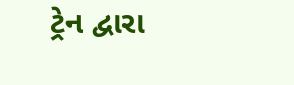ટ્રેન દ્વારા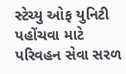સ્ટેચ્યુ ઓફ યુનિટી પહોંચવા માટે પરિવહન સેવા સરળ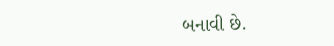બનાવી છે.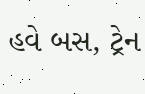હવે બસ, ટ્રેન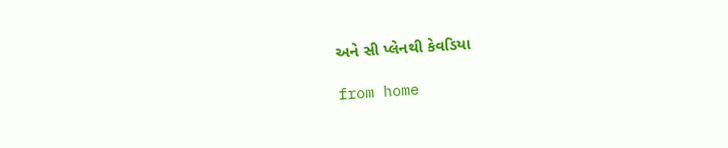અને સી પ્લેનથી કેવડિયા

from home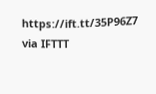https://ift.tt/35P96Z7
via IFTTT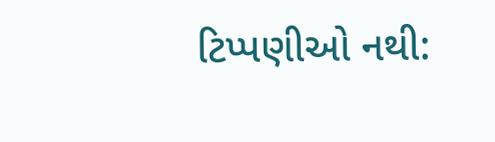ટિપ્પણીઓ નથી: